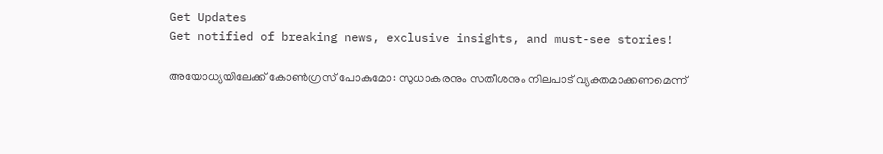Get Updates
Get notified of breaking news, exclusive insights, and must-see stories!

അയോധ്യയിലേക്ക് കോണ്‍ഗ്രസ് പോകുമോ: സുധാകരനും സതീശനും നിലപാട് വ്യക്തമാക്കണമെന്ന്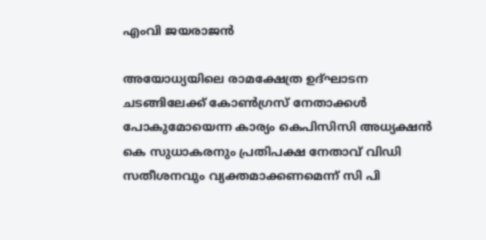എംവി ജയരാജന്‍

അയോധ്യയിലെ രാമക്ഷേത്ര ഉദ്ഘാടന ചടങ്ങിലേക്ക് കോണ്‍ഗ്രസ് നേതാക്കള്‍ പോകുമോയെന്ന കാര്യം കെപിസിസി അധ്യക്ഷന്‍ കെ സുധാകരനും പ്രതിപക്ഷ നേതാവ് വിഡി സതീശനവും വ്യക്തമാക്കണമെന്ന് സി പി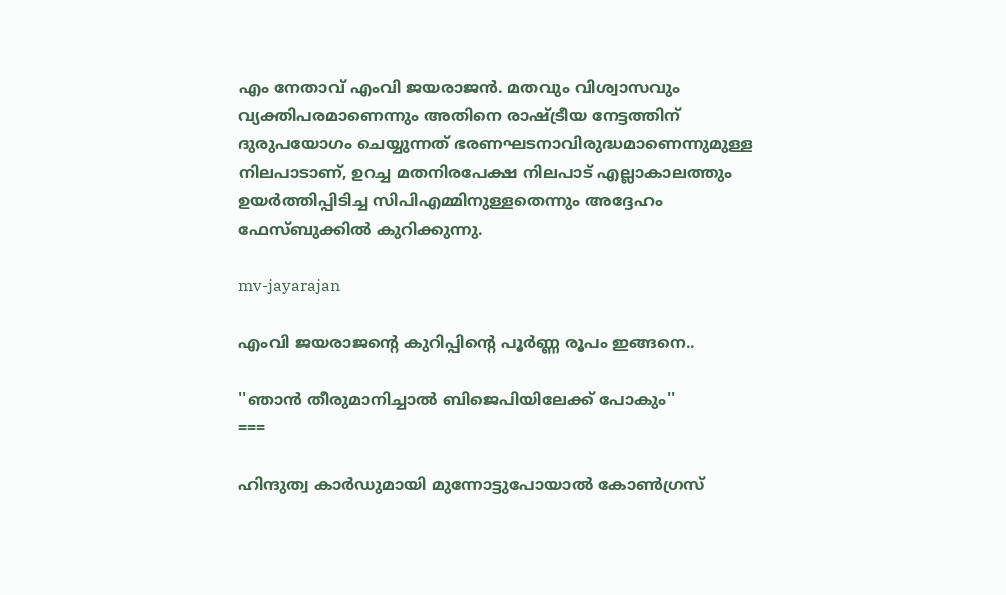എം നേതാവ് എംവി ജയരാജന്‍. മതവും വിശ്വാസവും വ്യക്തിപരമാണെന്നും അതിനെ രാഷ്ട്രീയ നേട്ടത്തിന് ദുരുപയോഗം ചെയ്യുന്നത് ഭരണഘടനാവിരുദ്ധമാണെന്നുമുള്ള നിലപാടാണ്, ഉറച്ച മതനിരപേക്ഷ നിലപാട് എല്ലാകാലത്തും ഉയർത്തിപ്പിടിച്ച സിപിഎമ്മിനുള്ളതെന്നും അദ്ദേഹം ഫേസ്ബുക്കില്‍ കുറിക്കുന്നു.

mv-jayarajan

എംവി ജയരാജന്റെ കുറിപ്പിന്റെ പൂർണ്ണ രൂപം ഇങ്ങനെ..

''ഞാൻ തീരുമാനിച്ചാൽ ബിജെപിയിലേക്ക് പോകും''
===

ഹിന്ദുത്വ കാർഡുമായി മുന്നോട്ടുപോയാൽ കോൺഗ്രസ്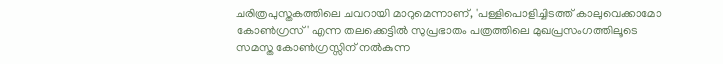ചരിത്രപുസ്തകത്തിലെ ചവറായി മാറുമെന്നാണ്, 'പള്ളിപൊളിച്ചിടത്ത് കാലുവെക്കാമോ കോൺഗ്രസ്' എന്ന തലക്കെട്ടിൽ സുപ്രഭാതം പത്രത്തിലെ മുഖപ്രസംഗത്തിലൂടെ സമസ്ത കോൺഗ്രസ്സിന് നൽകുന്ന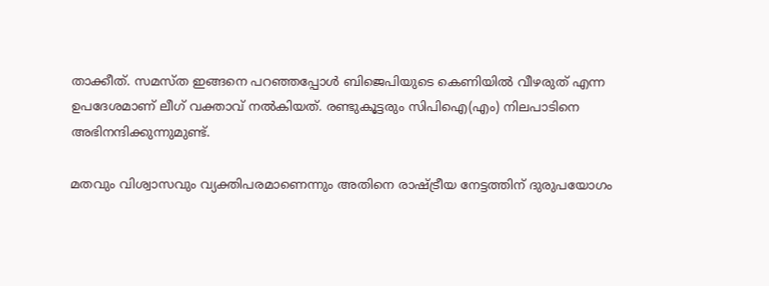താക്കീത്. സമസ്ത ഇങ്ങനെ പറഞ്ഞപ്പോൾ ബിജെപിയുടെ കെണിയിൽ വീഴരുത് എന്ന ഉപദേശമാണ് ലീഗ് വക്താവ് നൽകിയത്. രണ്ടുകൂട്ടരും സിപിഐ(എം) നിലപാടിനെ അഭിനന്ദിക്കുന്നുമുണ്ട്.

മതവും വിശ്വാസവും വ്യക്തിപരമാണെന്നും അതിനെ രാഷ്ട്രീയ നേട്ടത്തിന് ദുരുപയോഗം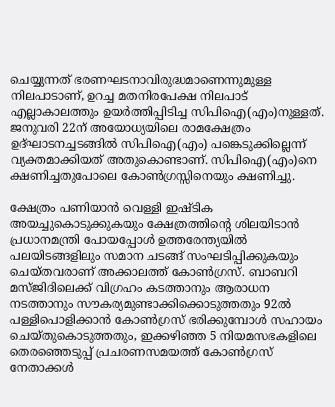ചെയ്യുന്നത് ഭരണഘടനാവിരുദ്ധമാണെന്നുമുള്ള നിലപാടാണ്, ഉറച്ച മതനിരപേക്ഷ നിലപാട് എല്ലാകാലത്തും ഉയർത്തിപ്പിടിച്ച സിപിഐ(എം)നുള്ളത്. ജനുവരി 22ന് അയോധ്യയിലെ രാമക്ഷേത്രം ഉദ്ഘാടനച്ചടങ്ങിൽ സിപിഐ(എം) പങ്കെടുക്കില്ലെന്ന് വ്യക്തമാക്കിയത് അതുകൊണ്ടാണ്. സിപിഐ(എം)നെ ക്ഷണിച്ചതുപോലെ കോൺഗ്രസ്സിനെയും ക്ഷണിച്ചു.

ക്ഷേത്രം പണിയാൻ വെള്ളി ഇഷ്ടിക അയച്ചുകൊടുക്കുകയും ക്ഷേത്രത്തിന്റെ ശിലയിടാൻ പ്രധാനമന്ത്രി പോയപ്പോൾ ഉത്തരേന്ത്യയിൽ പലയിടങ്ങളിലും സമാന ചടങ്ങ് സംഘടിപ്പിക്കുകയും ചെയ്തവരാണ് അക്കാലത്ത് കോൺഗ്രസ്. ബാബറി മസ്ജിദിലെക്ക് വിഗ്രഹം കടത്താനും ആരാധന നടത്താനും സൗകര്യമുണ്ടാക്കിക്കൊടുത്തതും 92ൽ പള്ളിപൊളിക്കാൻ കോൺഗ്രസ് ഭരിക്കുമ്പോൾ സഹായം ചെയ്തുകൊടുത്തതും, ഇക്കഴിഞ്ഞ 5 നിയമസഭകളിലെ തെരഞ്ഞെടുപ്പ് പ്രചരണസമയത്ത് കോൺഗ്രസ് നേതാക്കൾ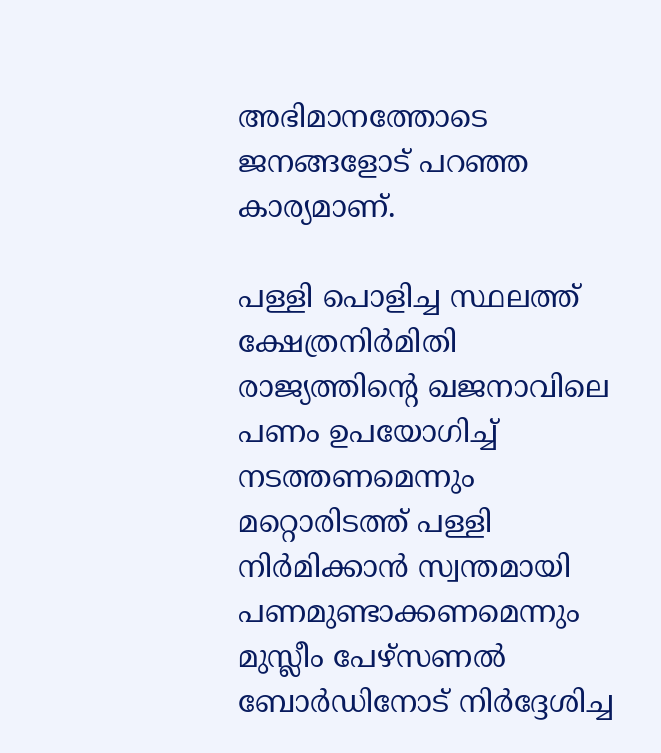അഭിമാനത്തോടെ ജനങ്ങളോട് പറഞ്ഞ കാര്യമാണ്.

പള്ളി പൊളിച്ച സ്ഥലത്ത് ക്ഷേത്രനിർമിതി രാജ്യത്തിന്റെ ഖജനാവിലെ പണം ഉപയോഗിച്ച് നടത്തണമെന്നും മറ്റൊരിടത്ത് പള്ളി നിർമിക്കാൻ സ്വന്തമായി പണമുണ്ടാക്കണമെന്നും മുസ്ലീം പേഴ്‌സണൽ ബോർഡിനോട് നിർദ്ദേശിച്ച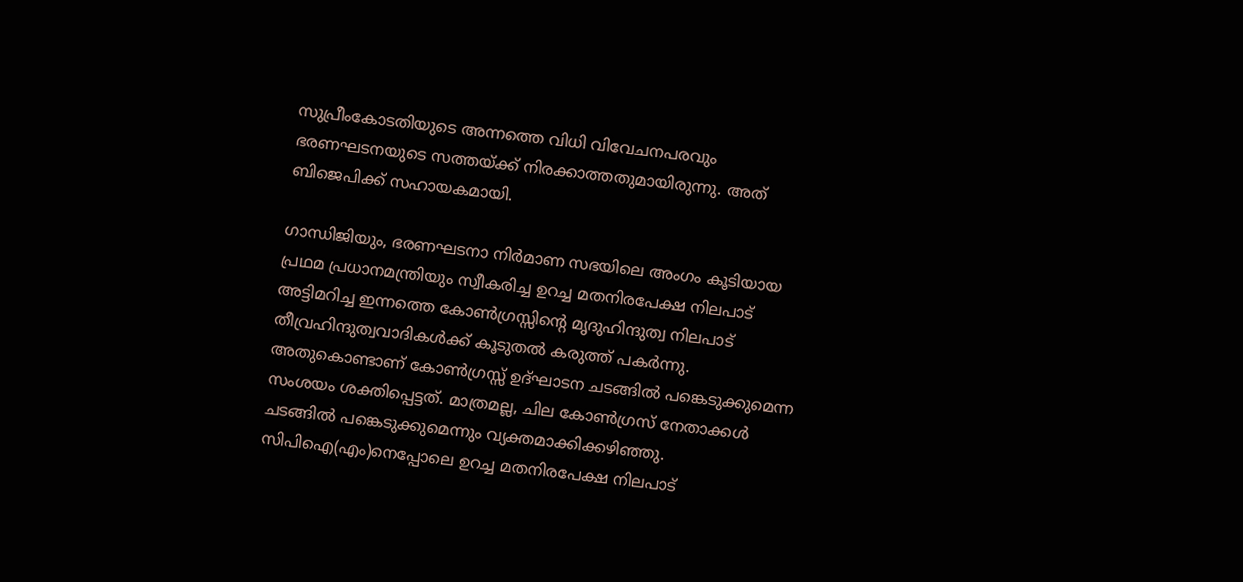സുപ്രീംകോടതിയുടെ അന്നത്തെ വിധി വിവേചനപരവും ഭരണഘടനയുടെ സത്തയ്ക്ക് നിരക്കാത്തതുമായിരുന്നു. അത് ബിജെപിക്ക് സഹായകമായി.

ഗാന്ധിജിയും, ഭരണഘടനാ നിർമാണ സഭയിലെ അംഗം കൂടിയായ പ്രഥമ പ്രധാനമന്ത്രിയും സ്വീകരിച്ച ഉറച്ച മതനിരപേക്ഷ നിലപാട് അട്ടിമറിച്ച ഇന്നത്തെ കോൺഗ്രസ്സിന്റെ മൃദുഹിന്ദുത്വ നിലപാട് തീവ്രഹിന്ദുത്വവാദികൾക്ക് കൂടുതൽ കരുത്ത് പകർന്നു. അതുകൊണ്ടാണ് കോൺഗ്രസ്സ് ഉദ്ഘാടന ചടങ്ങിൽ പങ്കെടുക്കുമെന്ന സംശയം ശക്തിപ്പെട്ടത്. മാത്രമല്ല, ചില കോൺഗ്രസ് നേതാക്കൾ ചടങ്ങിൽ പങ്കെടുക്കുമെന്നും വ്യക്തമാക്കിക്കഴിഞ്ഞു. സിപിഐ(എം)നെപ്പോലെ ഉറച്ച മതനിരപേക്ഷ നിലപാട്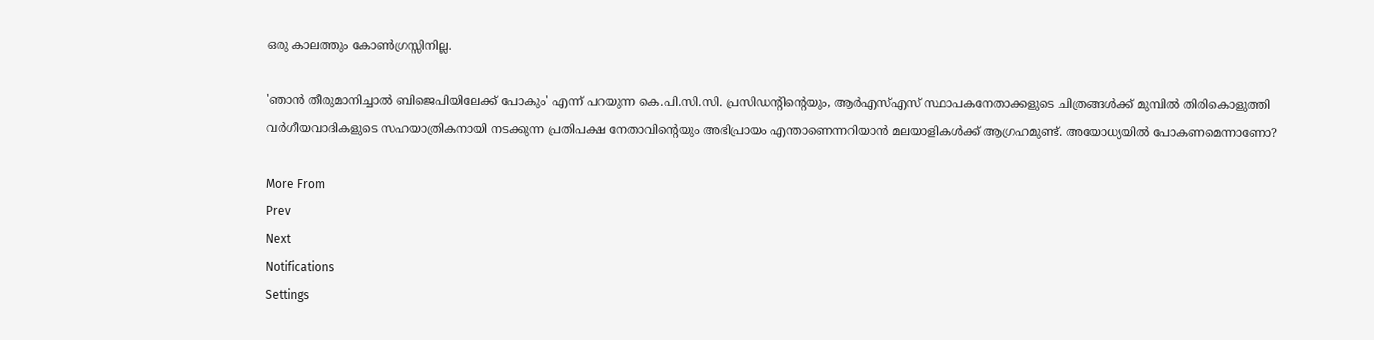ഒരു കാലത്തും കോൺഗ്രസ്സിനില്ല.

'ഞാൻ തീരുമാനിച്ചാൽ ബിജെപിയിലേക്ക് പോകും' എന്ന് പറയുന്ന കെ.പി.സി.സി. പ്രസിഡന്റിന്റെയും, ആർഎസ്എസ് സ്ഥാപകനേതാക്കളുടെ ചിത്രങ്ങൾക്ക് മുമ്പിൽ തിരികൊളുത്തി വർഗീയവാദികളുടെ സഹയാത്രികനായി നടക്കുന്ന പ്രതിപക്ഷ നേതാവിന്റെയും അഭിപ്രായം എന്താണെന്നറിയാൻ മലയാളികൾക്ക് ആഗ്രഹമുണ്ട്. അയോധ്യയിൽ പോകണമെന്നാണോ?

More From
Prev
Next
Notifications
Settings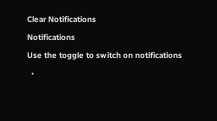Clear Notifications
Notifications
Use the toggle to switch on notifications
  •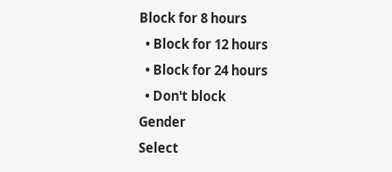Block for 8 hours
  • Block for 12 hours
  • Block for 24 hours
  • Don't block
Gender
Select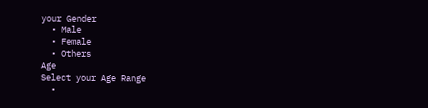your Gender
  • Male
  • Female
  • Others
Age
Select your Age Range
  •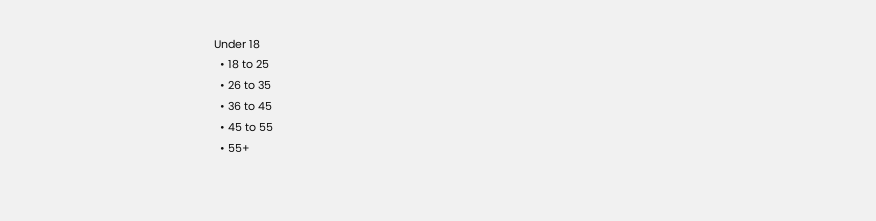Under 18
  • 18 to 25
  • 26 to 35
  • 36 to 45
  • 45 to 55
  • 55+